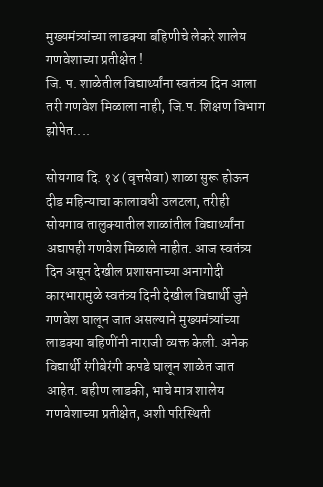मुख्यमंत्र्यांच्या लाडक्या बहिणीचे लेकरे शालेय गणवेशाच्या प्रतीक्षेत !
जि. प. शाळेतील विद्यार्थ्यांना स्वतंत्र्य दिन आला तरी गणवेश मिळाला नाही, जि.प. शिक्षण विभाग झोपेत....

सोयगाव दि. १४ (वृत्तसेवा) शाळा सुरू होऊन दीड महिन्याचा कालावधी उलटला, तरीही सोयगाव तालुक्यातील शाळांतील विद्यार्थ्यांना अद्यापही गणवेश मिळाले नाहीत. आज स्वतंत्र्य दिन असून देखील प्रशासनाच्या अनागोदी कारभारामुळे स्वतंत्र्य दिनी देखील विद्यार्थी जुने गणवेश घालून जात असल्याने मुख्यमंत्र्यांच्या लाडक्या बहिणींनी नाराजी व्यक्त केली. अनेक विद्यार्थी रंगीबेरंगी कपडे घालून शाळेत जात आहेत. बहीण लाडकी, भाचे मात्र शालेय गणवेशाच्या प्रतीक्षेत, अशी परिस्थिती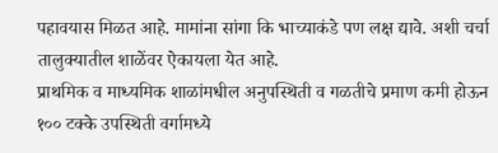पहावयास मिळत आहे. मामांना सांगा कि भाच्याकंडे पण लक्ष द्यावे. अशी चर्चा तालुक्यातील शाळेंवर ऐकायला येत आहे.
प्राथमिक व माध्यमिक शाळांमधील अनुपस्थिती व गळतीचे प्रमाण कमी होऊन १०० टक्के उपस्थिती वर्गामध्ये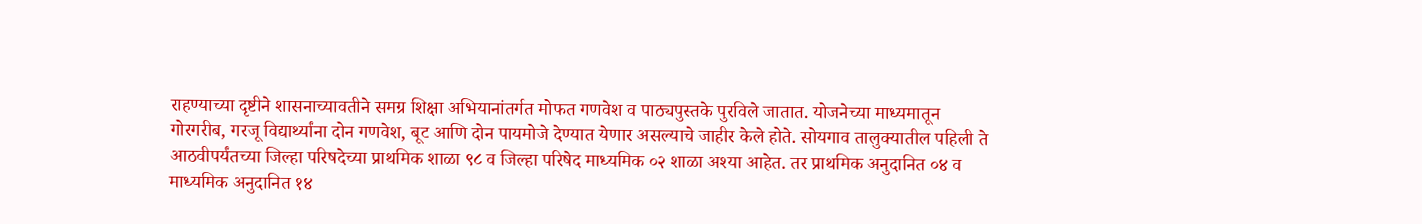राहण्याच्या दृष्टीने शासनाच्यावतीने समग्र शिक्षा अभियानांतर्गत मोफत गणवेश व पाठ्यपुस्तके पुरविले जातात. योजनेच्या माध्यमातून गोरगरीब, गरजू विद्यार्थ्यांना दोन गणवेश, बूट आणि दोन पायमोजे देण्यात येणार असल्याचे जाहीर केले होते. सोयगाव तालुक्यातील पहिली ते आठवीपर्यंतच्या जिल्हा परिषदेच्या प्राथमिक शाळा ९८ व जिल्हा परिषेद माध्यमिक ०२ शाळा अश्या आहेत. तर प्राथमिक अनुदानित ०४ व माध्यमिक अनुदानित १४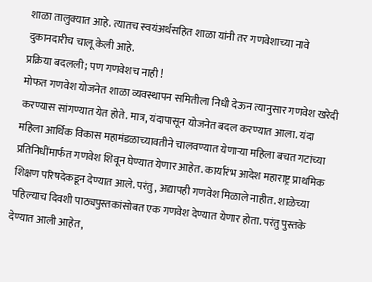शाळा तालुक्यात आहे. त्यातच स्वयंअर्थसहित शाळा यांनी तर गणवेशाच्या नावे दुकानदारीच चालू केली आहे.
प्रक्रिया बदलली; पण गणवेशच नाही !
मोफत गणवेश योजनेत शाळा व्यवस्थापन समितीला निधी देऊन त्यानुसार गणवेश खरेदी करण्यास सांगण्यात येत होते. मात्र, यंदापासून योजनेत बदल करण्यात आला. यंदा महिला आर्थिक विकास महामंडळाच्यावतीने चालवण्यात येणाऱ्या महिला बचत गटांच्या प्रतिनिधींमार्फत गणवेश शिवून घेण्यात येणार आहेत. कार्यारंभ आदेश महाराष्ट्र प्राथमिक शिक्षण परिषदेकडून देण्यात आले. परंतु, अद्यापही गणवेश मिळाले नाहीत. शाळेच्या पहिल्याच दिवशी पाठ्यपुस्तकांसोबत एक गणवेश देण्यात येणार होता. परंतु पुस्तके देण्यात आली आहेत,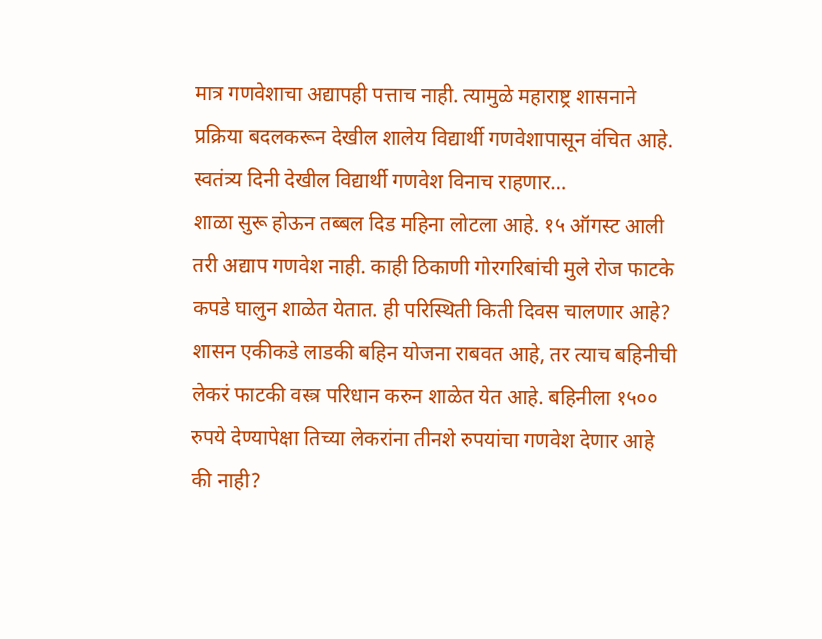मात्र गणवेशाचा अद्यापही पत्ताच नाही. त्यामुळे महाराष्ट्र शासनाने प्रक्रिया बदलकरून देखील शालेय विद्यार्थी गणवेशापासून वंचित आहे.
स्वतंत्र्य दिनी देखील विद्यार्थी गणवेश विनाच राहणार…
शाळा सुरू होऊन तब्बल दिड महिना लोटला आहे. १५ ऑगस्ट आली तरी अद्याप गणवेश नाही. काही ठिकाणी गोरगरिबांची मुले रोज फाटके कपडे घालुन शाळेत येतात. ही परिस्थिती किती दिवस चालणार आहे? शासन एकीकडे लाडकी बहिन योजना राबवत आहे, तर त्याच बहिनीची लेकरं फाटकी वस्त्र परिधान करुन शाळेत येत आहे. बहिनीला १५०० रुपये देण्यापेक्षा तिच्या लेकरांना तीनशे रुपयांचा गणवेश देणार आहे की नाही?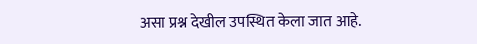असा प्रश्न देखील उपस्थित केला जात आहे.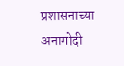प्रशासनाच्या अनागोदी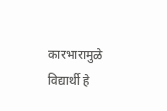कारभारामुळे विद्यार्थी हे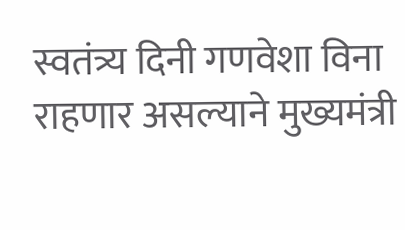स्वतंत्र्य दिनी गणवेशा विना राहणार असल्याने मुख्यमंत्री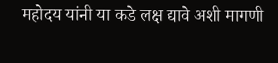महोदय यांनी या कडे लक्ष द्यावे अशी मागणी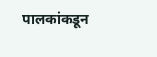पालकांकडून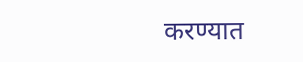करण्यात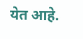येत आहे.